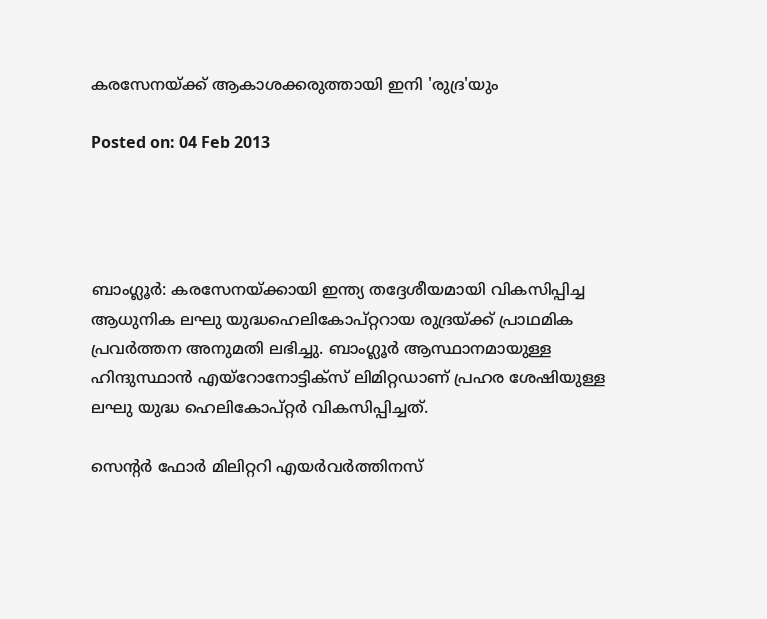കരസേനയ്ക്ക് ആകാശക്കരുത്തായി ഇനി 'രുദ്ര'യും

Posted on: 04 Feb 2013




ബാംഗ്ലൂര്‍: കരസേനയ്ക്കായി ഇന്ത്യ തദ്ദേശീയമായി വികസിപ്പിച്ച ആധുനിക ലഘു യുദ്ധഹെലികോപ്റ്ററായ രുദ്രയ്ക്ക് പ്രാഥമിക പ്രവര്‍ത്തന അനുമതി ലഭിച്ചു. ബാംഗ്ലൂര്‍ ആസ്ഥാനമായുള്ള ഹിന്ദുസ്ഥാന്‍ എയ്‌റോനോട്ടിക്‌സ് ലിമിറ്റഡാണ് പ്രഹര ശേഷിയുള്ള ലഘു യുദ്ധ ഹെലികോപ്റ്റര്‍ വികസിപ്പിച്ചത്.

സെന്‍റര്‍ ഫോര്‍ മിലിറ്ററി എയര്‍വര്‍ത്തിനസ്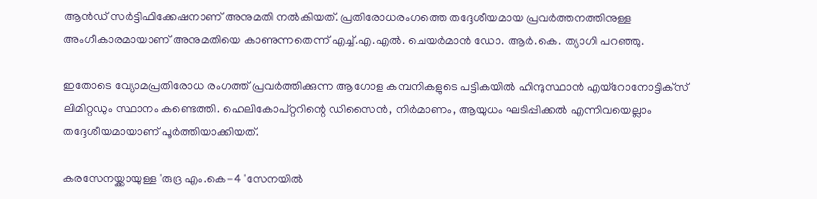ആന്‍ഡ് സര്‍ട്ടിഫിക്കേഷനാണ് അനുമതി നല്‍കിയത്. പ്രതിരോധരംഗത്തെ തദ്ദേശീയമായ പ്രവര്‍ത്തനത്തിനുള്ള അംഗീകാരമായാണ് അനുമതിയെ കാണുന്നതെന്ന് എച്ച്.എ.എല്‍. ചെയര്‍മാന്‍ ഡോ. ആര്‍.കെ. ത്യാഗി പറഞ്ഞു.

ഇതോടെ വ്യോമപ്രതിരോധ രംഗത്ത് പ്രവര്‍ത്തിക്കുന്ന ആഗോള കമ്പനികളുടെ പട്ടികയില്‍ ഹിന്ദുസ്ഥാന്‍ എയ്‌റോനോട്ടിക്‌സ് ലിമിറ്റഡും സ്ഥാനം കണ്ടെത്തി. ഹെലികോപ്റ്ററിന്റെ ഡിസൈന്‍, നിര്‍മാണം, ആയുധം ഘടിപ്പിക്കല്‍ എന്നിവയെല്ലാം തദ്ദേശീയമായാണ് പൂര്‍ത്തിയാക്കിയത്.

കരസേനയ്ക്കായുള്ള 'രുദ്ര എം.കെ-4 'സേനയില്‍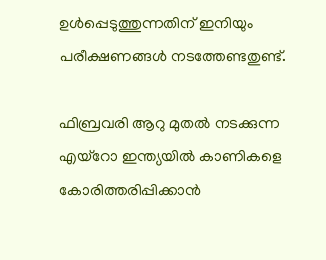ഉള്‍പ്പെടുത്തുന്നതിന് ഇനിയും പരീക്ഷണങ്ങള്‍ നടത്തേണ്ടതുണ്ട്.

ഫിബ്രവരി ആറു മുതല്‍ നടക്കുന്ന എയ്‌റോ ഇന്ത്യയില്‍ കാണികളെ കോരിത്തരിപ്പിക്കാന്‍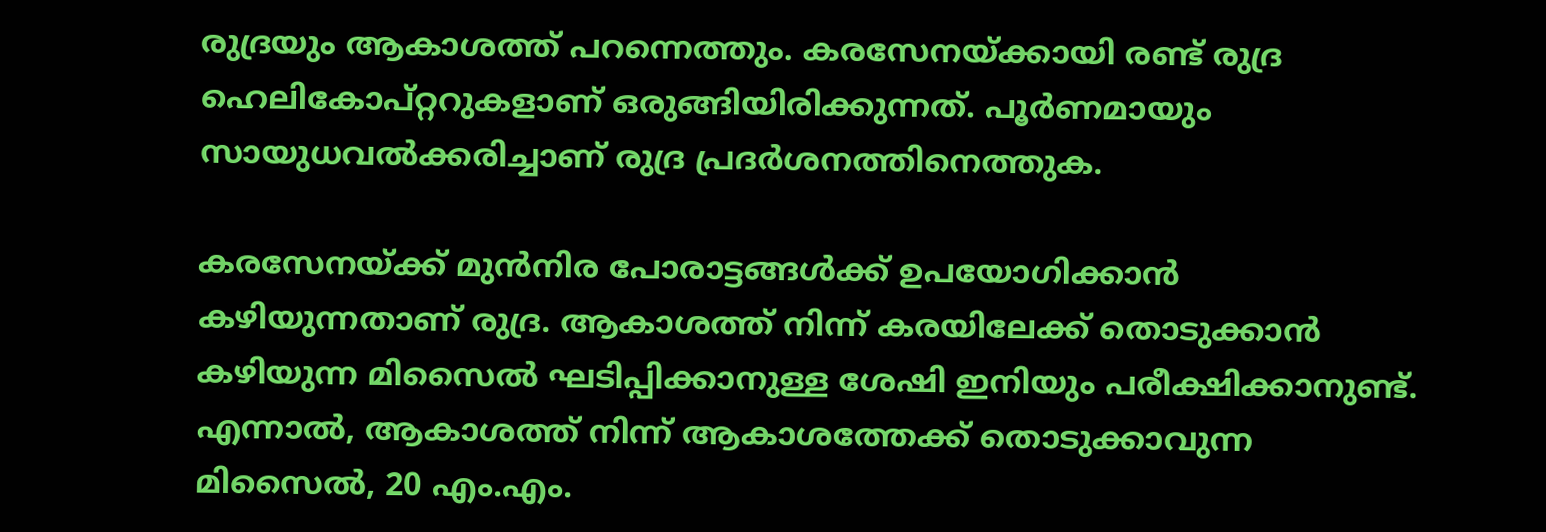രുദ്രയും ആകാശത്ത് പറന്നെത്തും. കരസേനയ്ക്കായി രണ്ട് രുദ്ര ഹെലികോപ്റ്ററുകളാണ് ഒരുങ്ങിയിരിക്കുന്നത്. പൂര്‍ണമായും സായുധവല്‍ക്കരിച്ചാണ് രുദ്ര പ്രദര്‍ശനത്തിനെത്തുക.

കരസേനയ്ക്ക് മുന്‍നിര പോരാട്ടങ്ങള്‍ക്ക് ഉപയോഗിക്കാന്‍ കഴിയുന്നതാണ് രുദ്ര. ആകാശത്ത് നിന്ന് കരയിലേക്ക് തൊടുക്കാന്‍ കഴിയുന്ന മിസൈല്‍ ഘടിപ്പിക്കാനുള്ള ശേഷി ഇനിയും പരീക്ഷിക്കാനുണ്ട്. എന്നാല്‍, ആകാശത്ത് നിന്ന് ആകാശത്തേക്ക് തൊടുക്കാവുന്ന മിസൈല്‍, 20 എം.എം.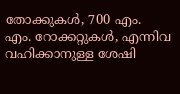തോക്കുകള്‍, 700 എം. എം. റോക്കറ്റുകള്‍, എന്നിവ വഹിക്കാനുള്ള ശേഷി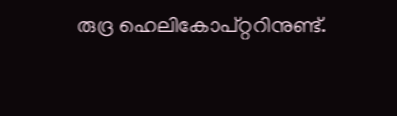രുദ്ര ഹെലികോപ്റ്ററിനുണ്ട്.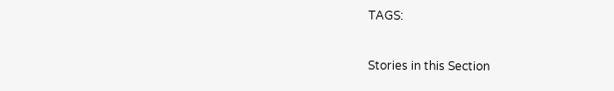TAGS:


Stories in this Section